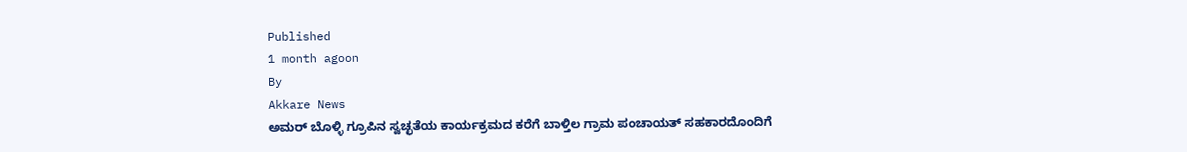Published
1 month agoon
By
Akkare News
ಅಮರ್ ಬೊಳ್ಳಿ ಗ್ರೂಪಿನ ಸ್ವಚ್ಛತೆಯ ಕಾರ್ಯಕ್ರಮದ ಕರೆಗೆ ಬಾಳ್ತಿಲ ಗ್ರಾಮ ಪಂಚಾಯತ್ ಸಹಕಾರದೊಂದಿಗೆ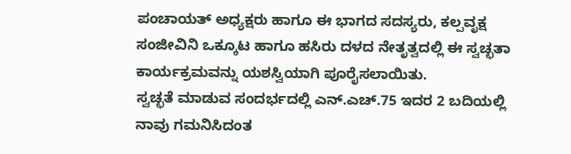ಪಂಚಾಯತ್ ಅಧ್ಯಕ್ಷರು ಹಾಗೂ ಈ ಭಾಗದ ಸದಸ್ಯರು, ಕಲ್ಪವೃಕ್ಷ ಸಂಜೀವಿನಿ ಒಕ್ಕೂಟ ಹಾಗೂ ಹಸಿರು ದಳದ ನೇತೃತ್ವದಲ್ಲಿ ಈ ಸ್ವಚ್ಛತಾ ಕಾರ್ಯಕ್ರಮವನ್ನು ಯಶಸ್ವಿಯಾಗಿ ಪೂರೈಸಲಾಯಿತು.
ಸ್ವಚ್ಛತೆ ಮಾಡುವ ಸಂದರ್ಭದಲ್ಲಿ ಎನ್.ಎಚ್.75 ಇದರ 2 ಬದಿಯಲ್ಲಿ ನಾವು ಗಮನಿಸಿದಂತ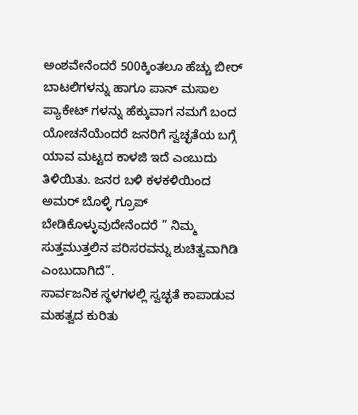ಅಂಶವೇನೆಂದರೆ 500ಕ್ಕಿಂತಲೂ ಹೆಚ್ಚು ಬೀರ್ ಬಾಟಲಿಗಳನ್ನು ಹಾಗೂ ಪಾನ್ ಮಸಾಲ ಪ್ಯಾಕೇಟ್ ಗಳನ್ನು ಹೆಕ್ಕುವಾಗ ನಮಗೆ ಬಂದ ಯೋಚನೆಯೆಂದರೆ ಜನರಿಗೆ ಸ್ವಚ್ಛತೆಯ ಬಗ್ಗೆ ಯಾವ ಮಟ್ಟದ ಕಾಳಜಿ ಇದೆ ಎಂಬುದು ತಿಳಿಯಿತು. ಜನರ ಬಳಿ ಕಳಕಳಿಯಿಂದ ಅಮರ್ ಬೊಳ್ಳಿ ಗ್ರೂಪ್ ಬೇಡಿಕೊಳ್ಳುವುದೇನೆಂದರೆ ” ನಿಮ್ಮ ಸುತ್ತಮುತ್ತಲಿನ ಪರಿಸರವನ್ನು ಶುಚಿತ್ವವಾಗಿಡಿ ಎಂಬುದಾಗಿದೆ”.
ಸಾರ್ವಜನಿಕ ಸ್ಥಳಗಳಲ್ಲಿ ಸ್ವಚ್ಛತೆ ಕಾಪಾಡುವ ಮಹತ್ವದ ಕುರಿತು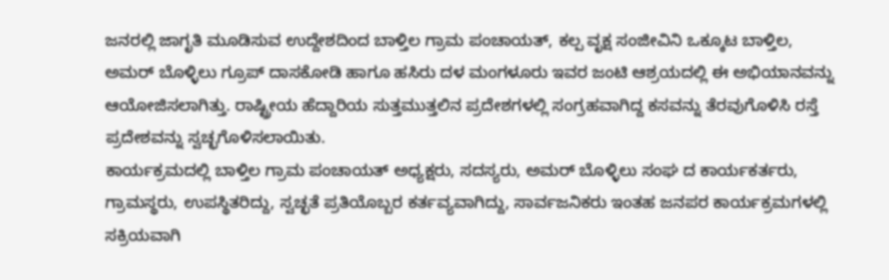ಜನರಲ್ಲಿ ಜಾಗೃತಿ ಮೂಡಿಸುವ ಉದ್ದೇಶದಿಂದ ಬಾಳ್ತಿಲ ಗ್ರಾಮ ಪಂಚಾಯತ್, ಕಲ್ಪ ವೃಕ್ಷ ಸಂಜೀವಿನಿ ಒಕ್ಕೂಟ ಬಾಳ್ತಿಲ, ಅಮರ್ ಬೊಳ್ಳಿಲು ಗ್ರೂಪ್ ದಾಸಕೋಡಿ ಹಾಗೂ ಹಸಿರು ದಳ ಮಂಗಳೂರು ಇವರ ಜಂಟಿ ಆಶ್ರಯದಲ್ಲಿ ಈ ಅಭಿಯಾನವನ್ನು ಆಯೋಜಿಸಲಾಗಿತ್ತು. ರಾಷ್ಟ್ರೀಯ ಹೆದ್ದಾರಿಯ ಸುತ್ತಮುತ್ತಲಿನ ಪ್ರದೇಶಗಳಲ್ಲಿ ಸಂಗ್ರಹವಾಗಿದ್ದ ಕಸವನ್ನು ತೆರವುಗೊಳಿಸಿ ರಸ್ತೆ ಪ್ರದೇಶವನ್ನು ಸ್ವಚ್ಛಗೊಳಿಸಲಾಯಿತು.
ಕಾರ್ಯಕ್ರಮದಲ್ಲಿ ಬಾಳ್ತಿಲ ಗ್ರಾಮ ಪಂಚಾಯತ್ ಅಧ್ಯಕ್ಷರು, ಸದಸ್ಯರು, ಅಮರ್ ಬೊಳ್ಳಿಲು ಸಂಘ ದ ಕಾರ್ಯಕರ್ತರು, ಗ್ರಾಮಸ್ಥರು, ಉಪಸ್ಥಿತರಿದ್ದು, ಸ್ವಚ್ಛತೆ ಪ್ರತಿಯೊಬ್ಬರ ಕರ್ತವ್ಯವಾಗಿದ್ದು, ಸಾರ್ವಜನಿಕರು ಇಂತಹ ಜನಪರ ಕಾರ್ಯಕ್ರಮಗಳಲ್ಲಿ ಸಕ್ರಿಯವಾಗಿ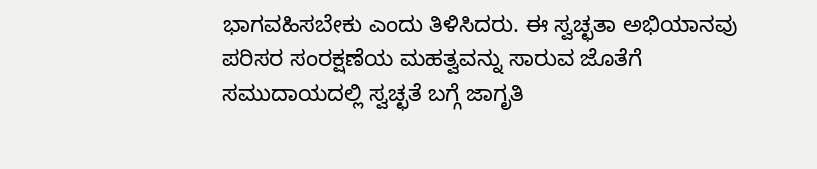ಭಾಗವಹಿಸಬೇಕು ಎಂದು ತಿಳಿಸಿದರು. ಈ ಸ್ವಚ್ಛತಾ ಅಭಿಯಾನವು ಪರಿಸರ ಸಂರಕ್ಷಣೆಯ ಮಹತ್ವವನ್ನು ಸಾರುವ ಜೊತೆಗೆ ಸಮುದಾಯದಲ್ಲಿ ಸ್ವಚ್ಛತೆ ಬಗ್ಗೆ ಜಾಗೃತಿ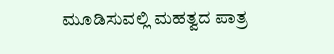ಮೂಡಿಸುವಲ್ಲಿ ಮಹತ್ವದ ಪಾತ್ರ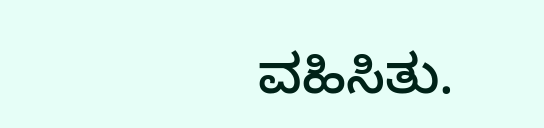ವಹಿಸಿತು.